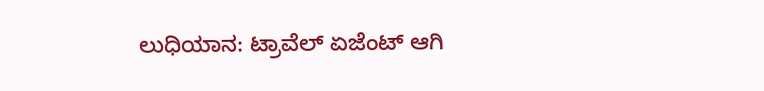ಲುಧಿಯಾನ: ಟ್ರಾವೆಲ್ ಏಜೆಂಟ್ ಆಗಿ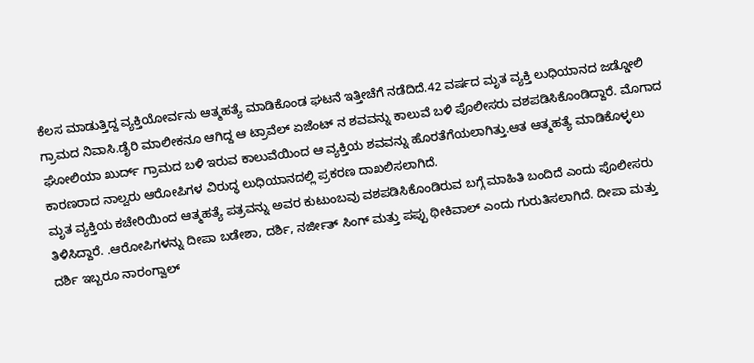ಕೆಲಸ ಮಾಡುತ್ತಿದ್ದ ವ್ಯಕ್ತಿಯೋರ್ವನು ಆತ್ಮಹತ್ಯೆ ಮಾಡಿಕೊಂಡ ಘಟನೆ ಇತ್ತೀಚೆಗೆ ನಡೆದಿದೆ.42 ವರ್ಷದ ಮೃತ ವ್ಯಕ್ತಿ ಲುಧಿಯಾನದ ಜಡ್ಡೋಲಿ ಗ್ರಾಮದ ನಿವಾಸಿ.ಡೈರಿ ಮಾಲೀಕನೂ ಆಗಿದ್ದ ಆ ಟ್ರಾವೆಲ್ ಏಜೆಂಟ್ ನ ಶವವನ್ನು ಕಾಲುವೆ ಬಳಿ ಪೊಲೀಸರು ವಶಪಡಿಸಿಕೊಂಡಿದ್ದಾರೆ. ಮೊಗಾದ ಘೋಲಿಯಾ ಖುರ್ದ್ ಗ್ರಾಮದ ಬಳಿ ಇರುವ ಕಾಲುವೆಯಿಂದ ಆ ವ್ಯಕ್ತಿಯ ಶವವನ್ನು ಹೊರತೆಗೆಯಲಾಗಿತ್ತು.ಆತ ಆತ್ಮಹತ್ಯೆ ಮಾಡಿಕೊಳ್ಳಲು ಕಾರಣರಾದ ನಾಲ್ವರು ಆರೋಪಿಗಳ ವಿರುದ್ಧ ಲುಧಿಯಾನದಲ್ಲಿ ಪ್ರಕರಣ ದಾಖಲಿಸಲಾಗಿದೆ.
ಮೃತ ವ್ಯಕ್ತಿಯ ಕಚೇರಿಯಿಂದ ಆತ್ಮಹತ್ಯೆ ಪತ್ರವನ್ನು ಅವರ ಕುಟುಂಬವು ವಶಪಡಿಸಿಕೊಂಡಿರುವ ಬಗ್ಗೆ ಮಾಹಿತಿ ಬಂದಿದೆ ಎಂದು ಪೊಲೀಸರು ತಿಳಿಸಿದ್ದಾರೆ. .ಆರೋಪಿಗಳನ್ನು ದೀಪಾ ಬಡೇಶಾ, ದರ್ಶಿ, ನರ್ಜೀತ್ ಸಿಂಗ್ ಮತ್ತು ಪಪ್ಪು ಥೀಕಿವಾಲ್ ಎಂದು ಗುರುತಿಸಲಾಗಿದೆ. ದೀಪಾ ಮತ್ತು ದರ್ಶಿ ಇಬ್ಬರೂ ನಾರಂಗ್ವಾಲ್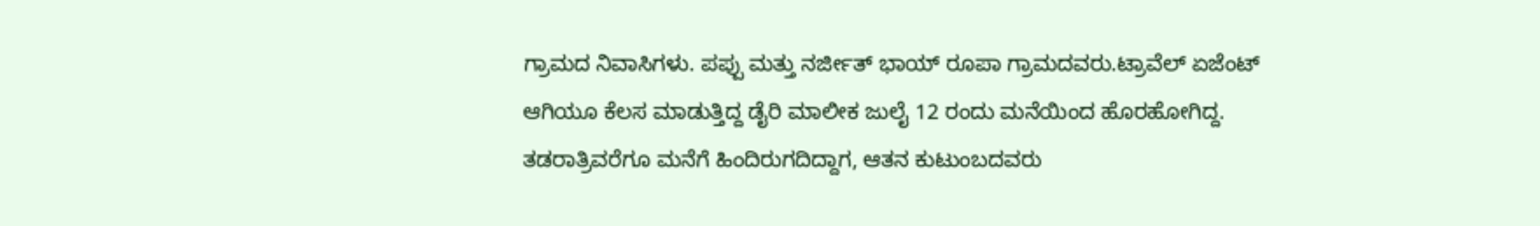ಗ್ರಾಮದ ನಿವಾಸಿಗಳು. ಪಪ್ಪು ಮತ್ತು ನರ್ಜೀತ್ ಭಾಯ್ ರೂಪಾ ಗ್ರಾಮದವರು.ಟ್ರಾವೆಲ್ ಏಜೆಂಟ್ ಆಗಿಯೂ ಕೆಲಸ ಮಾಡುತ್ತಿದ್ದ ಡೈರಿ ಮಾಲೀಕ ಜುಲೈ 12 ರಂದು ಮನೆಯಿಂದ ಹೊರಹೋಗಿದ್ದ. ತಡರಾತ್ರಿವರೆಗೂ ಮನೆಗೆ ಹಿಂದಿರುಗದಿದ್ದಾಗ, ಆತನ ಕುಟುಂಬದವರು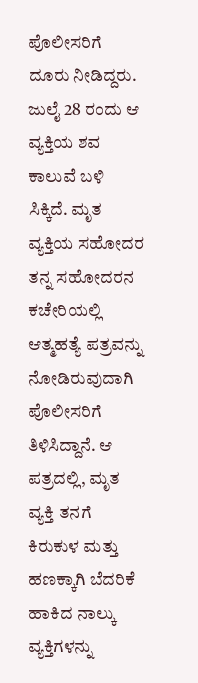ಪೊಲೀಸರಿಗೆ ದೂರು ನೀಡಿದ್ದರು.
ಜುಲೈ 28 ರಂದು ಆ ವ್ಯಕ್ತಿಯ ಶವ ಕಾಲುವೆ ಬಳಿ ಸಿಕ್ಕಿದೆ. ಮೃತ ವ್ಯಕ್ತಿಯ ಸಹೋದರ ತನ್ನ ಸಹೋದರನ ಕಚೇರಿಯಲ್ಲಿ ಆತ್ಮಹತ್ಯೆ ಪತ್ರವನ್ನು ನೋಡಿರುವುದಾಗಿ ಪೊಲೀಸರಿಗೆ ತಿಳಿಸಿದ್ದಾನೆ. ಆ ಪತ್ರದಲ್ಲಿ, ಮೃತ ವ್ಯಕ್ತಿ ತನಗೆ ಕಿರುಕುಳ ಮತ್ತು ಹಣಕ್ಕಾಗಿ ಬೆದರಿಕೆ ಹಾಕಿದ ನಾಲ್ಕು ವ್ಯಕ್ತಿಗಳನ್ನು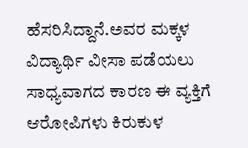ಹೆಸರಿಸಿದ್ದಾನೆ.ಅವರ ಮಕ್ಕಳ ವಿದ್ಯಾರ್ಥಿ ವೀಸಾ ಪಡೆಯಲು ಸಾಧ್ಯವಾಗದ ಕಾರಣ ಈ ವ್ಯಕ್ತಿಗೆ ಆರೋಪಿಗಳು ಕಿರುಕುಳ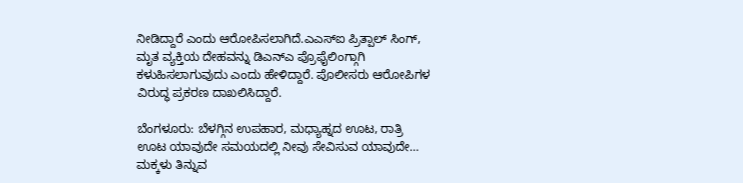ನೀಡಿದ್ದಾರೆ ಎಂದು ಆರೋಪಿಸಲಾಗಿದೆ.ಎಎಸ್ಐ ಪ್ರಿತ್ಪಾಲ್ ಸಿಂಗ್, ಮೃತ ವ್ಯಕ್ತಿಯ ದೇಹವನ್ನು ಡಿಎನ್ಎ ಪ್ರೊಫೈಲಿಂಗ್ಗಾಗಿ ಕಳುಹಿಸಲಾಗುವುದು ಎಂದು ಹೇಳಿದ್ದಾರೆ. ಪೊಲೀಸರು ಆರೋಪಿಗಳ ವಿರುದ್ಧ ಪ್ರಕರಣ ದಾಖಲಿಸಿದ್ದಾರೆ.

ಬೆಂಗಳೂರು: ಬೆಳಗ್ಗಿನ ಉಪಹಾರ, ಮಧ್ಯಾಹ್ನದ ಊಟ, ರಾತ್ರಿ ಊಟ ಯಾವುದೇ ಸಮಯದಲ್ಲಿ ನೀವು ಸೇವಿಸುವ ಯಾವುದೇ…
ಮಕ್ಕಳು ತಿನ್ನುವ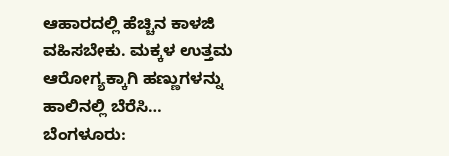ಆಹಾರದಲ್ಲಿ ಹೆಚ್ಚಿನ ಕಾಳಜಿ ವಹಿಸಬೇಕು. ಮಕ್ಕಳ ಉತ್ತಮ ಆರೋಗ್ಯಕ್ಕಾಗಿ ಹಣ್ಣುಗಳನ್ನು ಹಾಲಿನಲ್ಲಿ ಬೆರೆಸಿ…
ಬೆಂಗಳೂರು: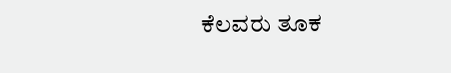ಕೆಲವರು ತೂಕ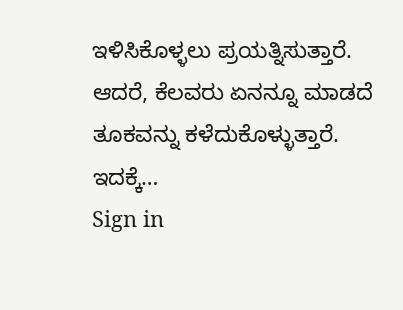ಇಳಿಸಿಕೊಳ್ಳಲು ಪ್ರಯತ್ನಿಸುತ್ತಾರೆ. ಆದರೆ, ಕೆಲವರು ಏನನ್ನೂ ಮಾಡದೆ ತೂಕವನ್ನು ಕಳೆದುಕೊಳ್ಳುತ್ತಾರೆ. ಇದಕ್ಕೆ…
Sign in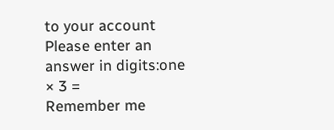to your account
Please enter an answer in digits:one × 3 =
Remember me